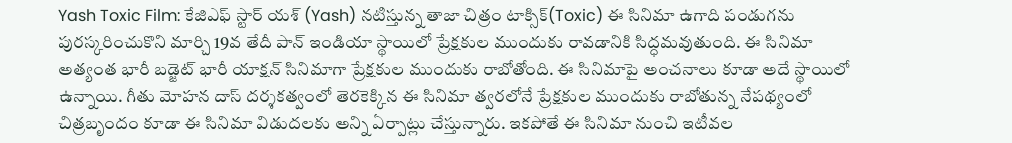Yash Toxic Film: కేజిఎఫ్ స్టార్ యశ్ (Yash) నటిస్తున్న తాజా చిత్రం టాక్సిక్(Toxic) ఈ సినిమా ఉగాది పండుగను పురస్కరించుకొని మార్చి 19వ తేదీ పాన్ ఇండియా స్థాయిలో ప్రేక్షకుల ముందుకు రావడానికి సిద్ధమవుతుంది. ఈ సినిమా అత్యంత భారీ బడ్జెట్ భారీ యాక్షన్ సినిమాగా ప్రేక్షకుల ముందుకు రాబోతోంది. ఈ సినిమాపై అంచనాలు కూడా అదే స్థాయిలో ఉన్నాయి. గీతు మోహన దాస్ దర్శకత్వంలో తెరకెక్కిన ఈ సినిమా త్వరలోనే ప్రేక్షకుల ముందుకు రాబోతున్న నేపథ్యంలో చిత్రబృందం కూడా ఈ సినిమా విడుదలకు అన్ని ఏర్పాట్లు చేస్తున్నారు. ఇకపోతే ఈ సినిమా నుంచి ఇటీవల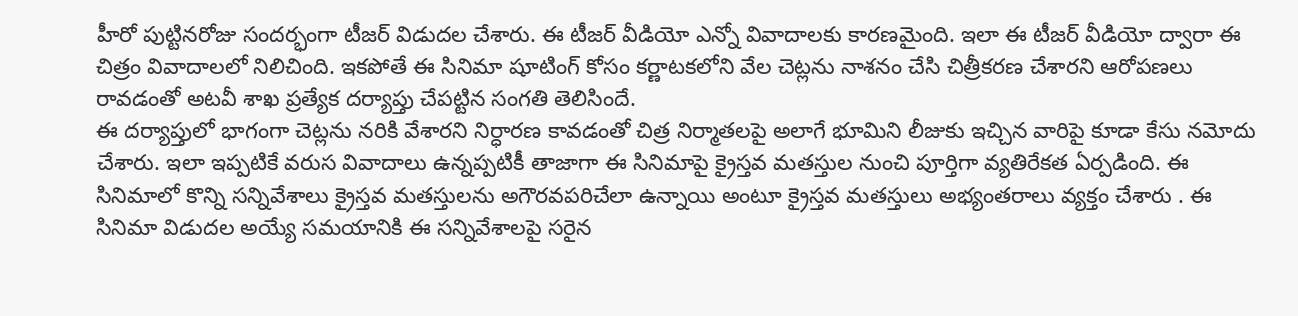హీరో పుట్టినరోజు సందర్భంగా టీజర్ విడుదల చేశారు. ఈ టీజర్ వీడియో ఎన్నో వివాదాలకు కారణమైంది. ఇలా ఈ టీజర్ వీడియో ద్వారా ఈ చిత్రం వివాదాలలో నిలిచింది. ఇకపోతే ఈ సినిమా షూటింగ్ కోసం కర్ణాటకలోని వేల చెట్లను నాశనం చేసి చిత్రీకరణ చేశారని ఆరోపణలు రావడంతో అటవీ శాఖ ప్రత్యేక దర్యాప్తు చేపట్టిన సంగతి తెలిసిందే.
ఈ దర్యాప్తులో భాగంగా చెట్లను నరికి వేశారని నిర్ధారణ కావడంతో చిత్ర నిర్మాతలపై అలాగే భూమిని లీజుకు ఇచ్చిన వారిపై కూడా కేసు నమోదు చేశారు. ఇలా ఇప్పటికే వరుస వివాదాలు ఉన్నప్పటికీ తాజాగా ఈ సినిమాపై క్రైస్తవ మతస్తుల నుంచి పూర్తిగా వ్యతిరేకత ఏర్పడింది. ఈ సినిమాలో కొన్ని సన్నివేశాలు క్రైస్తవ మతస్తులను అగౌరవపరిచేలా ఉన్నాయి అంటూ క్రైస్తవ మతస్తులు అభ్యంతరాలు వ్యక్తం చేశారు . ఈ సినిమా విడుదల అయ్యే సమయానికి ఈ సన్నివేశాలపై సరైన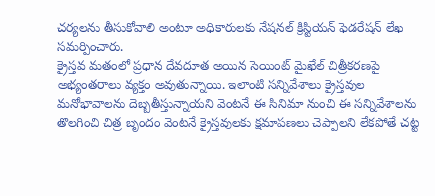చర్యలను తీసుకోవాలి అంటూ అధికారులకు నేషనల్ క్రిస్టియన్ ఫెడరేషన్ లేఖ సమర్పించారు.
క్రైస్తవ మతంలో ప్రధాన దేవదూత అయిన సెయింట్ మైఖేల్ చిత్రీకరణపై అభ్యంతరాలు వ్యక్తం అవుతున్నాయి. ఇలాంటి సన్నివేశాలు క్రైస్తవుల మనోభావాలను దెబ్బతీస్తున్నాయని వెంటనే ఈ సినిమా నుంచి ఈ సన్నివేశాలను తొలగించి చిత్ర బృందం వెంటనే క్రైస్తవులకు క్షమాపణలు చెప్పాలని లేకపోతే చట్ట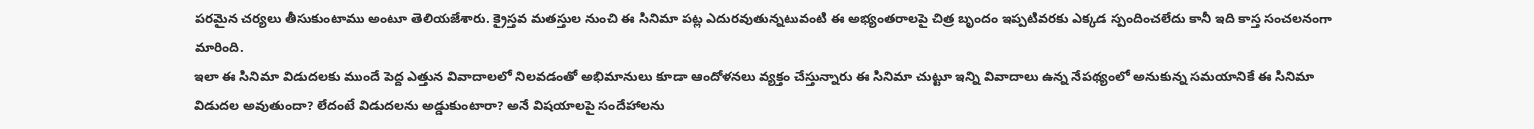పరమైన చర్యలు తీసుకుంటాము అంటూ తెలియజేశారు. క్రైస్తవ మతస్తుల నుంచి ఈ సినిమా పట్ల ఎదురవుతున్నటువంటి ఈ అభ్యంతరాలపై చిత్ర బృందం ఇప్పటివరకు ఎక్కడ స్పందించలేదు కానీ ఇది కాస్త సంచలనంగా మారింది.
ఇలా ఈ సినిమా విడుదలకు ముందే పెద్ద ఎత్తున వివాదాలలో నిలవడంతో అభిమానులు కూడా ఆందోళనలు వ్యక్తం చేస్తున్నారు ఈ సినిమా చుట్టూ ఇన్ని వివాదాలు ఉన్న నేపథ్యంలో అనుకున్న సమయానికే ఈ సినిమా విడుదల అవుతుందా? లేదంటే విడుదలను అడ్డుకుంటారా? అనే విషయాలపై సందేహాలను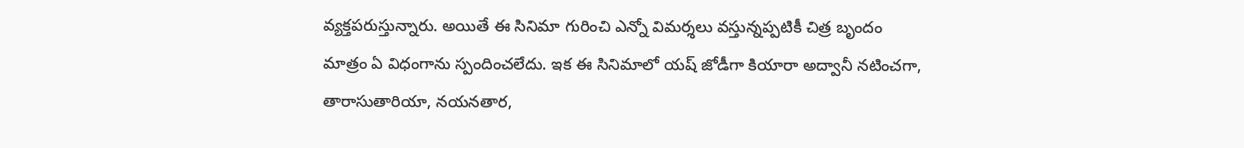వ్యక్తపరుస్తున్నారు. అయితే ఈ సినిమా గురించి ఎన్నో విమర్శలు వస్తున్నప్పటికీ చిత్ర బృందం మాత్రం ఏ విధంగాను స్పందించలేదు. ఇక ఈ సినిమాలో యష్ జోడీగా కియారా అద్వానీ నటించగా, తారాసుతారియా, నయనతార,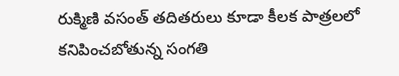రుక్మిణి వసంత్ తదితరులు కూడా కీలక పాత్రలలో కనిపించబోతున్న సంగతి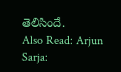తెలిసిందే.
Also Read: Arjun Sarja: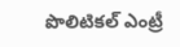పొలిటికల్ ఎంట్రీ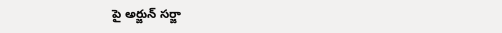పై అర్జున్ సర్జా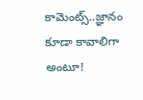కామెంట్స్..జ్ఞానం కూడా కావాలిగా అంటూ!